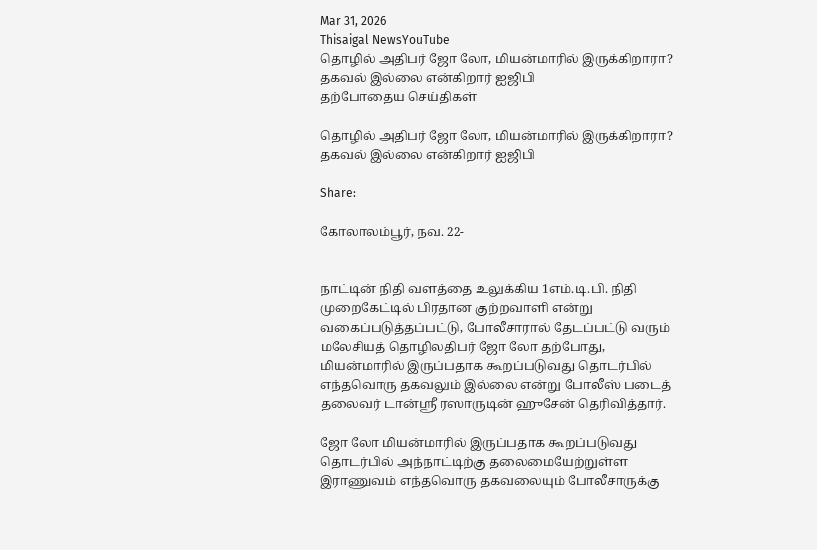Mar 31, 2026
Thisaigal NewsYouTube
தொழில் அதிபர் ஜோ லோ, மியன்மாரில் இருக்கிறாரா? தகவல் இல்லை என்கிறார் ஐஜிபி
தற்போதைய செய்திகள்

தொழில் அதிபர் ஜோ லோ, மியன்மாரில் இருக்கிறாரா? தகவல் இல்லை என்கிறார் ஐஜிபி

Share:

கோலாலம்பூர், நவ. 22-


நாட்டின் நிதி வளத்தை உலுக்கிய 1எம்.டி.பி. நிதி முறைகேட்டில் பிரதான குற்றவாளி என்று வகைப்படுத்தப்பட்டு, போலீசாரால் தேடப்பட்டு வரும் மலேசியத் தொழிலதிபர் ஜோ லோ தற்போது, மியன்மாரில் இருப்பதாக கூறப்படுவது தொடர்பில் எந்தவொரு தகவலும் இல்லை என்று போலீஸ் படைத் தலைவர் டான்ஸ்ரீ ரஸாருடின் ஹுசேன் தெரிவித்தார்.

ஜோ லோ மியன்மாரில் இருப்பதாக கூறப்படுவது தொடர்பில் அந்நாட்டிற்கு தலைமையேற்றுள்ள இராணுவம் எந்தவொரு தகவலையும் போலீசாருக்கு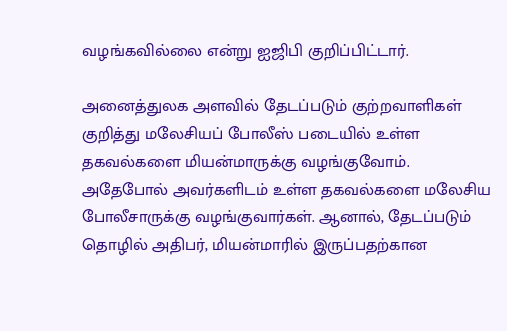வழங்கவில்லை என்று ஐஜிபி குறிப்பிட்டார்.

அனைத்துலக அளவில் தேடப்படும் குற்றவாளிகள் குறித்து மலேசியப் போலீஸ் படையில் உள்ள தகவல்களை மியன்மாருக்கு வழங்குவோம். அதேபோல் அவர்களிடம் உள்ள தகவல்களை மலேசிய போலீசாருக்கு வழங்குவார்கள். ஆனால், தேடப்படும் தொழில் அதிபர், மியன்மாரில் இருப்பதற்கான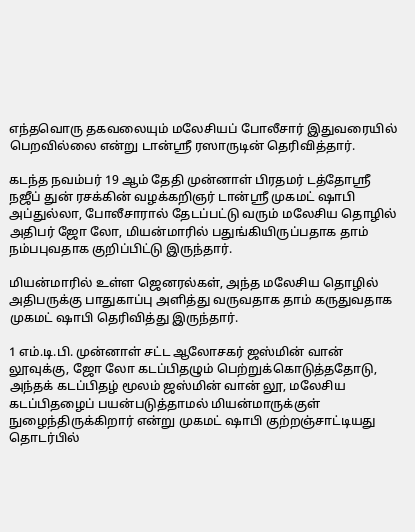எந்தவொரு தகவலையும் மலேசியப் போலீசார் இதுவரையில் பெறவில்லை என்று டான்ஸ்ரீ ரஸாருடின் தெரிவித்தார்.

கடந்த நவம்பர் 19 ஆம் தேதி முன்னாள் பிரதமர் டத்தோஸ்ரீ நஜீப் துன் ரசக்கின் வழக்கறிஞர் டான்ஸ்ரீ முகமட் ஷாபி அப்துல்லா, போலீசாரால் தேடப்பட்டு வரும் மலேசிய தொழில் அதிபர் ஜோ லோ, மியன்மாரில் பதுங்கியிருப்பதாக தாம் நம்பபுவதாக குறிப்பிட்டு இருந்தார்.

மியன்மாரில் உள்ள ஜெனரல்கள், அந்த மலேசிய தொழில் அதிபருக்கு பாதுகாப்பு அளித்து வருவதாக தாம் கருதுவதாக முகமட் ஷாபி தெரிவித்து இருந்தார்.

1 எம்.டி.பி. முன்னாள் சட்ட ஆலோசகர் ஜஸ்மின் வான் லூவுக்கு, ஜோ லோ கடப்பிதழும் பெற்றுக்கொடுத்ததோடு, அந்தக் கடப்பிதழ் மூலம் ஜஸ்மின் வான் லூ, மலேசிய கடப்பிதழைப் பயன்படுத்தாமல் மியன்மாருக்குள் நுழைந்திருக்கிறார் என்று முகமட் ஷாபி குற்றஞ்சாட்டியது தொடர்பில்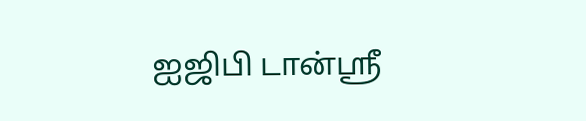ஐஜிபி டான்ஸ்ரீ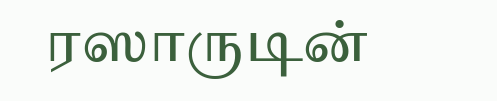ரஸாருடின்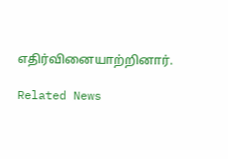எதிர்வினையாற்றினார்.

Related News